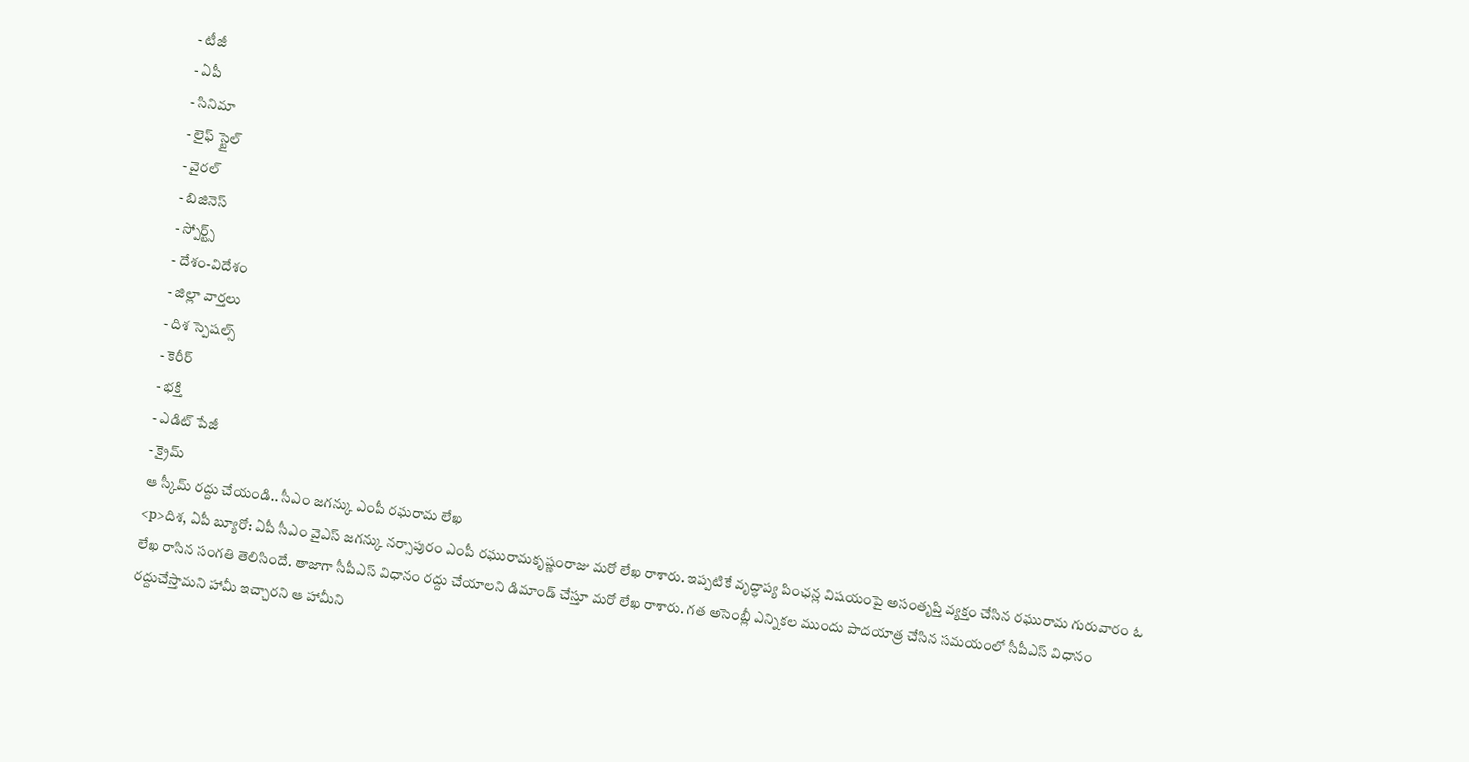- టీజీ
- ఏపీ
- సినిమా
- లైఫ్ స్టైల్
- వైరల్
- బిజినెస్
- స్పోర్ట్స్
- దేశం-విదేశం
- జిల్లా వార్తలు
- దిశ స్పెషల్స్
- కెరీర్
- భక్తి
- ఎడిట్ పేజీ
- క్రైమ్
ఆ స్కీమ్ రద్దు చేయండి.. సీఎం జగన్కు ఎంపీ రఘరామ లేఖ
<p>దిశ, ఏపీ బ్యూరో: ఏపీ సీఎం వైఎస్ జగన్కు నర్సాపురం ఎంపీ రఘురామకృష్ణంరాజు మరో లేఖ రాశారు. ఇప్పటికే వృద్ధాప్య పింఛన్ల విషయంపై అసంతృప్తి వ్యక్తం చేసిన రఘురామ గురువారం ఓ లేఖ రాసిన సంగతి తెలిసిందే. తాజాగా సీపీఎస్ విధానం రద్దు చేయాలని డిమాండ్ చేస్తూ మరో లేఖ రాశారు. గత అసెంబ్లీ ఎన్నికల ముందు పాదయాత్ర చేసిన సమయంలో సీపీఎస్ విధానం రద్దుచేస్తామని హామీ ఇచ్చారని ఆ హామీని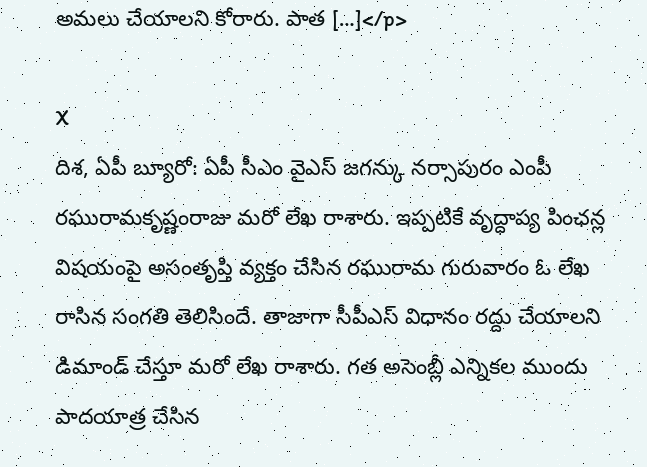అమలు చేయాలని కోరారు. పాత […]</p>

X
దిశ, ఏపీ బ్యూరో: ఏపీ సీఎం వైఎస్ జగన్కు నర్సాపురం ఎంపీ రఘురామకృష్ణంరాజు మరో లేఖ రాశారు. ఇప్పటికే వృద్ధాప్య పింఛన్ల విషయంపై అసంతృప్తి వ్యక్తం చేసిన రఘురామ గురువారం ఓ లేఖ రాసిన సంగతి తెలిసిందే. తాజాగా సీపీఎస్ విధానం రద్దు చేయాలని డిమాండ్ చేస్తూ మరో లేఖ రాశారు. గత అసెంబ్లీ ఎన్నికల ముందు పాదయాత్ర చేసిన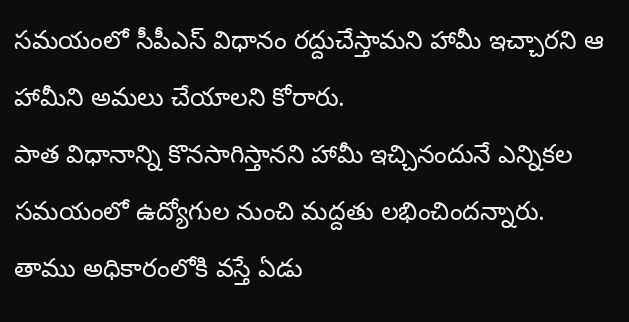సమయంలో సీపీఎస్ విధానం రద్దుచేస్తామని హామీ ఇచ్చారని ఆ హామీని అమలు చేయాలని కోరారు.
పాత విధానాన్ని కొనసాగిస్తానని హామీ ఇచ్చినందునే ఎన్నికల సమయంలో ఉద్యోగుల నుంచి మద్దతు లభించిందన్నారు. తాము అధికారంలోకి వస్తే ఏడు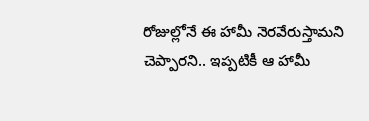రోజుల్లోనే ఈ హామీ నెరవేరుస్తామని చెప్పారని.. ఇప్పటికీ ఆ హామీ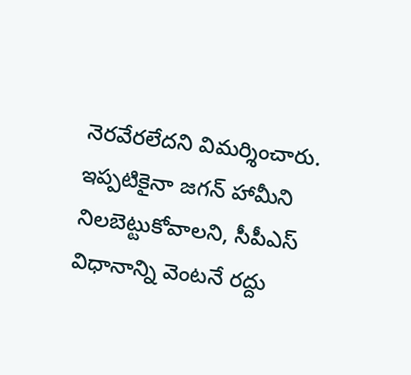నెరవేరలేదని విమర్శించారు. ఇప్పటికైనా జగన్ హామీని నిలబెట్టుకోవాలని, సీపీఎస్ విధానాన్ని వెంటనే రద్దు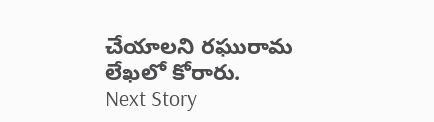చేయాలని రఘురామ లేఖలో కోరారు.
Next Story